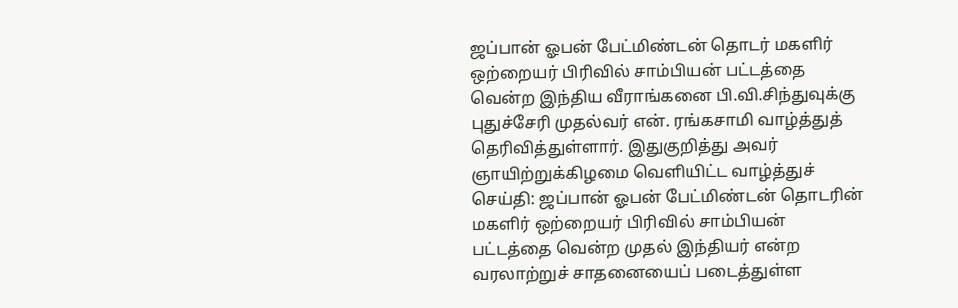ஜப்பான் ஓபன் பேட்மிண்டன் தொடர் மகளிர் ஒற்றையர் பிரிவில் சாம்பியன் பட்டத்தை வென்ற இந்திய வீராங்கனை பி.வி.சிந்துவுக்கு புதுச்சேரி முதல்வர் என். ரங்கசாமி வாழ்த்துத் தெரிவித்துள்ளார். இதுகுறித்து அவர் ஞாயிற்றுக்கிழமை வெளியிட்ட வாழ்த்துச் செய்தி: ஜப்பான் ஓபன் பேட்மிண்டன் தொடரின் மகளிர் ஒற்றையர் பிரிவில் சாம்பியன் பட்டத்தை வென்ற முதல் இந்தியர் என்ற வரலாற்றுச் சாதனையைப் படைத்துள்ள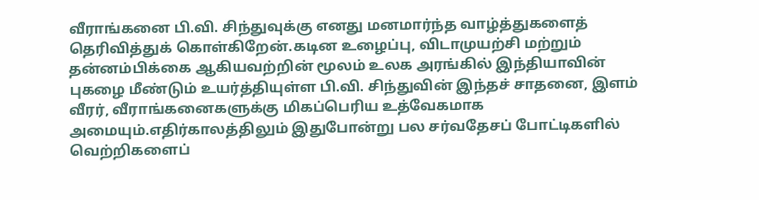வீராங்கனை பி.வி. சிந்துவுக்கு எனது மனமார்ந்த வாழ்த்துகளைத் தெரிவித்துக் கொள்கிறேன்.கடின உழைப்பு, விடாமுயற்சி மற்றும் தன்னம்பிக்கை ஆகியவற்றின் மூலம் உலக அரங்கில் இந்தியாவின் புகழை மீண்டும் உயர்த்தியுள்ள பி.வி. சிந்துவின் இந்தச் சாதனை, இளம் வீரர், வீராங்கனைகளுக்கு மிகப்பெரிய உத்வேகமாக அமையும்.எதிர்காலத்திலும் இதுபோன்று பல சர்வதேசப் போட்டிகளில் வெற்றிகளைப்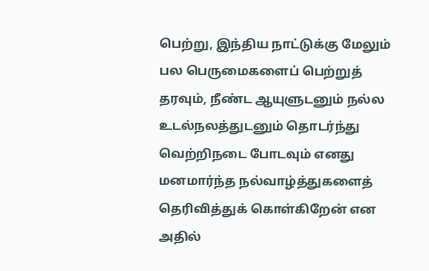பெற்று, இந்திய நாட்டுக்கு மேலும் பல பெருமைகளைப் பெற்றுத் தரவும், நீண்ட ஆயுளுடனும் நல்ல உடல்நலத்துடனும் தொடர்ந்து வெற்றிநடை போடவும் எனது மனமார்ந்த நல்வாழ்த்துகளைத் தெரிவித்துக் கொள்கிறேன் என அதில்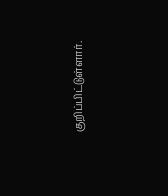குறிப்பிட்டுள்ளார்.